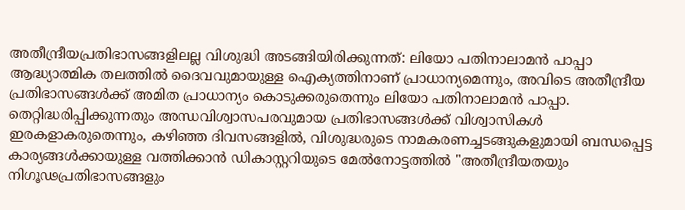അതീന്ദ്രീയപ്രതിഭാസങ്ങളിലല്ല വിശുദ്ധി അടങ്ങിയിരിക്കുന്നത്: ലിയോ പതിനാലാമൻ പാപ്പാ
ആദ്ധ്യാത്മിക തലത്തിൽ ദൈവവുമായുള്ള ഐക്യത്തിനാണ് പ്രാധാന്യമെന്നും, അവിടെ അതീന്ദ്രീയ പ്രതിഭാസങ്ങൾക്ക് അമിത പ്രാധാന്യം കൊടുക്കരുതെന്നും ലിയോ പതിനാലാമൻ പാപ്പാ. തെറ്റിദ്ധരിപ്പിക്കുന്നതും അന്ധവിശ്വാസപരവുമായ പ്രതിഭാസങ്ങൾക്ക് വിശ്വാസികൾ ഇരകളാകരുതെന്നും, കഴിഞ്ഞ ദിവസങ്ങളിൽ, വിശുദ്ധരുടെ നാമകരണച്ചടങ്ങുകളുമായി ബന്ധപ്പെട്ട കാര്യങ്ങൾക്കായുള്ള വത്തിക്കാൻ ഡികാസ്റ്ററിയുടെ മേൽനോട്ടത്തിൽ "അതീന്ദ്രീയതയും നിഗൂഢപ്രതിഭാസങ്ങളും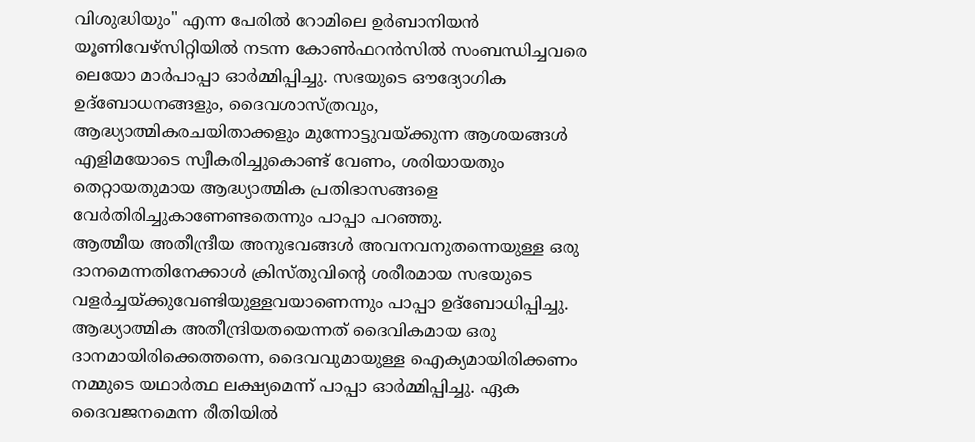വിശുദ്ധിയും" എന്ന പേരിൽ റോമിലെ ഉർബാനിയൻ യൂണിവേഴ്സിറ്റിയിൽ നടന്ന കോൺഫറൻസിൽ സംബന്ധിച്ചവരെ ലെയോ മാർപാപ്പാ ഓർമ്മിപ്പിച്ചു. സഭയുടെ ഔദ്യോഗിക ഉദ്ബോധനങ്ങളും, ദൈവശാസ്ത്രവും, ആദ്ധ്യാത്മികരചയിതാക്കളും മുന്നോട്ടുവയ്ക്കുന്ന ആശയങ്ങൾ എളിമയോടെ സ്വീകരിച്ചുകൊണ്ട് വേണം, ശരിയായതും തെറ്റായതുമായ ആദ്ധ്യാത്മിക പ്രതിഭാസങ്ങളെ വേർതിരിച്ചുകാണേണ്ടതെന്നും പാപ്പാ പറഞ്ഞു.
ആത്മീയ അതീന്ദ്രീയ അനുഭവങ്ങൾ അവനവനുതന്നെയുള്ള ഒരു ദാനമെന്നതിനേക്കാൾ ക്രിസ്തുവിന്റെ ശരീരമായ സഭയുടെ വളർച്ചയ്ക്കുവേണ്ടിയുള്ളവയാണെന്നും പാപ്പാ ഉദ്ബോധിപ്പിച്ചു. ആദ്ധ്യാത്മിക അതീന്ദ്രിയതയെന്നത് ദൈവികമായ ഒരു ദാനമായിരിക്കെത്തന്നെ, ദൈവവുമായുള്ള ഐക്യമായിരിക്കണം നമ്മുടെ യഥാർത്ഥ ലക്ഷ്യമെന്ന് പാപ്പാ ഓർമ്മിപ്പിച്ചു. ഏക ദൈവജനമെന്ന രീതിയിൽ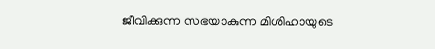ജീവിക്കുന്ന സഭയാകുന്ന മിശിഹായുടെ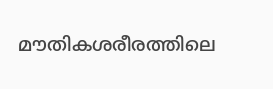മൗതികശരീരത്തിലെ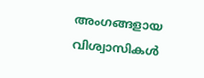അംഗങ്ങളായ വിശ്വാസികൾ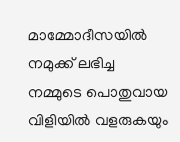മാമ്മോദീസയിൽ നമുക്ക് ലഭിച്ച നമ്മുടെ പൊതുവായ വിളിയിൽ വളരുകയും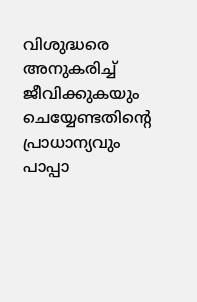വിശുദ്ധരെ അനുകരിച്ച് ജീവിക്കുകയും ചെയ്യേണ്ടതിന്റെ പ്രാധാന്യവും പാപ്പാ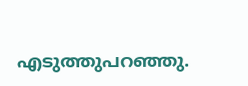എടുത്തുപറഞ്ഞു.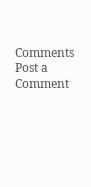Comments
Post a Comment